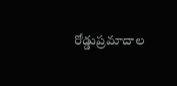రోడ్డుప్రమాదాల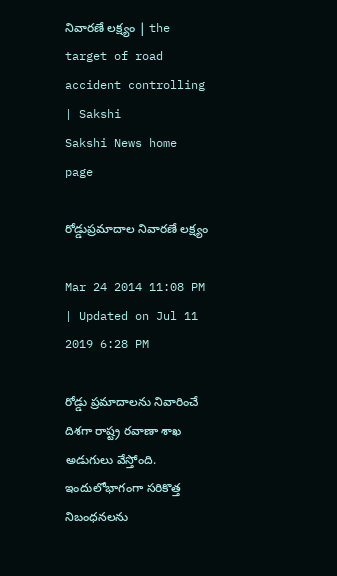నివారణే లక్ష్యం | the target of road accident controlling | Sakshi
Sakshi News home page

రోడ్డుప్రమాదాల నివారణే లక్ష్యం

Mar 24 2014 11:08 PM | Updated on Jul 11 2019 6:28 PM

రోడ్డు ప్రమాదాలను నివారించే దిశగా రాష్ట్ర రవాణా శాఖ అడుగులు వేస్తోంది. ఇందులోభాగంగా సరికొత్త నిబంధనలను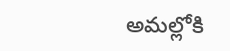అమల్లోకి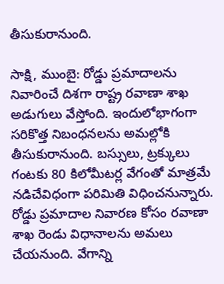తీసుకురానుంది.

సాక్షి, ముంబై: రోడ్డు ప్రమాదాలను నివారించే దిశగా రాష్ట్ర రవాణా శాఖ అడుగులు వేస్తోంది. ఇందులోభాగంగా సరికొత్త నిబంధనలను అమల్లోకి తీసుకురానుంది. బస్సులు, ట్రక్కులు గంటకు 80 కిలోమీటర్ల వేగంతో మాత్రమే నడిచేవిధంగా పరిమితి విధించనున్నారు. రోడ్డు ప్రమాదాల నివారణ కోసం రవాణా శాఖ రెండు విధానాలను అమలు చేయనుంది. వేగాన్ని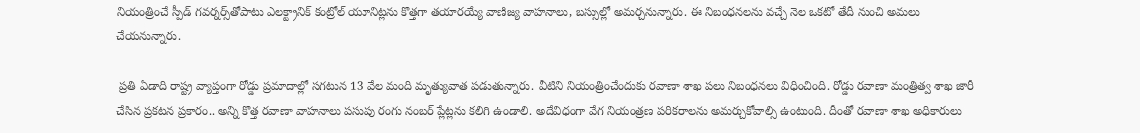నియంత్రించే స్పీడ్ గవర్నర్స్‌తోపాటు ఎలక్ట్రానిక్ కంట్రోల్ యూనిట్లను కొత్తగా తయారయ్యే వాణిజ్య వాహనాలు, బస్సుల్లో అమర్చనున్నారు. ఈ నిబంధనలను వచ్చే నెల ఒకటో తేదీ నుంచి అమలు చేయనున్నారు.

 ప్రతి ఏడాది రాష్ట్ర వ్యాప్తంగా రోడ్డు ప్రమాదాల్లో సగటున 13 వేల మంది మృత్యువాత పడుతున్నారు. వీటిని నియంత్రించేందుకు రవాణా శాఖ పలు నిబంధనలు విధించింది. రోడ్డు రవాణా మంత్రిత్వ శాఖ జారీ చేసిన ప్రకటన ప్రకారం.. అన్ని కొత్త రవాణా వాహనాలు పసుపు రంగు నంబర్ ప్లేట్లను కలిగి ఉండాలి. అదేవిధంగా వేగ నియంత్రణ పరికరాలను అమర్చుకోవాల్సి ఉంటుంది. దీంతో రవాణా శాఖ అధికారులు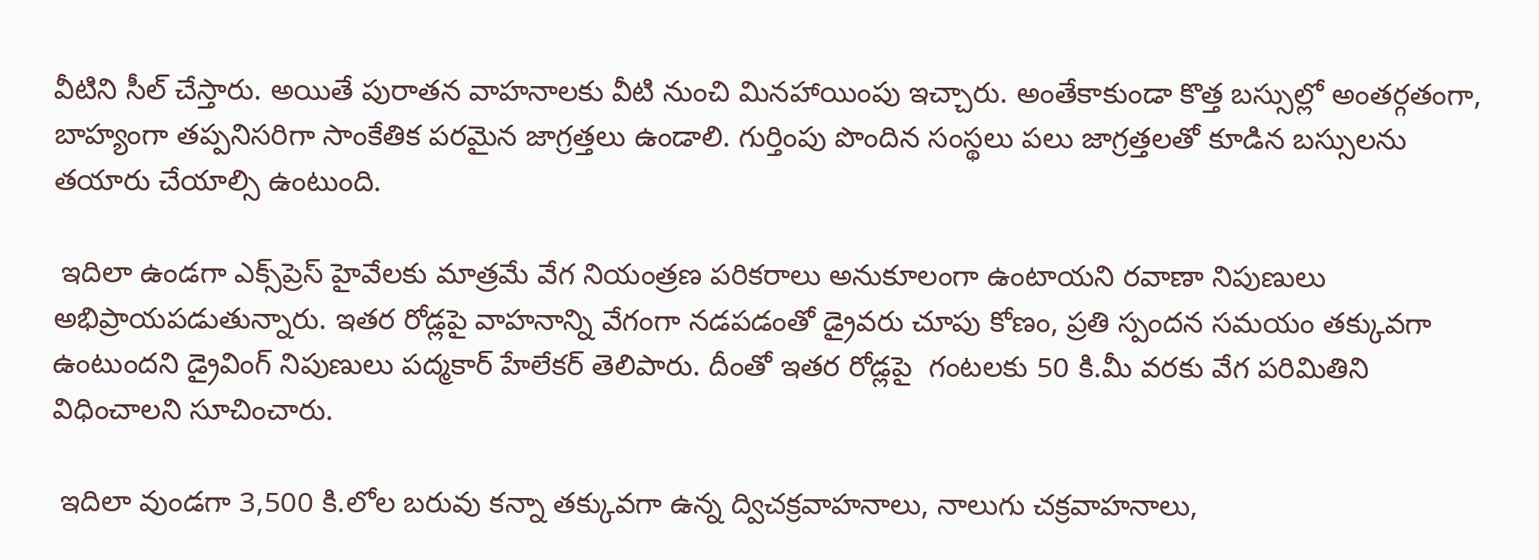వీటిని సీల్ చేస్తారు. అయితే పురాతన వాహనాలకు వీటి నుంచి మినహాయింపు ఇచ్చారు. అంతేకాకుండా కొత్త బస్సుల్లో అంతర్గతంగా, బాహ్యంగా తప్పనిసరిగా సాంకేతిక పరమైన జాగ్రత్తలు ఉండాలి. గుర్తింపు పొందిన సంస్థలు పలు జాగ్రత్తలతో కూడిన బస్సులను తయారు చేయాల్సి ఉంటుంది.

 ఇదిలా ఉండగా ఎక్స్‌ప్రెస్ హైవేలకు మాత్రమే వేగ నియంత్రణ పరికరాలు అనుకూలంగా ఉంటాయని రవాణా నిపుణులు అభిప్రాయపడుతున్నారు. ఇతర రోడ్లపై వాహనాన్ని వేగంగా నడపడంతో డ్రైవరు చూపు కోణం, ప్రతి స్పందన సమయం తక్కువగా ఉంటుందని డ్రైవింగ్ నిపుణులు పద్మకార్ హేలేకర్ తెలిపారు. దీంతో ఇతర రోడ్లపై  గంటలకు 50 కి.మీ వరకు వేగ పరిమితిని విధించాలని సూచించారు.

 ఇదిలా వుండగా 3,500 కి.లోల బరువు కన్నా తక్కువగా ఉన్న ద్విచక్రవాహనాలు, నాలుగు చక్రవాహనాలు,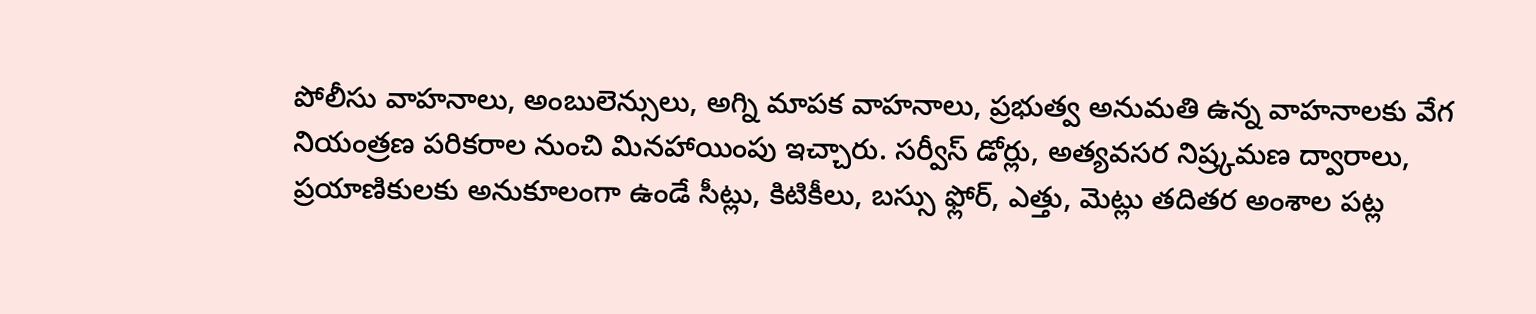పోలీసు వాహనాలు, అంబులెన్సులు, అగ్ని మాపక వాహనాలు, ప్రభుత్వ అనుమతి ఉన్న వాహనాలకు వేగ నియంత్రణ పరికరాల నుంచి మినహాయింపు ఇచ్చారు. సర్వీస్ డోర్లు, అత్యవసర నిష్ర్కమణ ద్వారాలు, ప్రయాణికులకు అనుకూలంగా ఉండే సీట్లు, కిటికీలు, బస్సు ఫ్లోర్, ఎత్తు, మెట్లు తదితర అంశాల పట్ల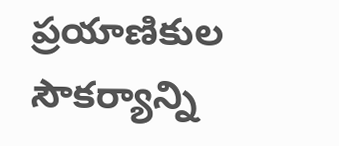ప్రయాణికుల సౌకర్యాన్ని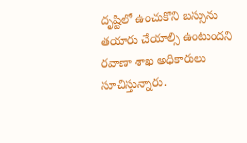దృష్టిలో ఉంచుకొని బస్సును తయారు చేయాల్సి ఉంటుందని రవాణా శాఖ అధికారులు సూచిస్తున్నారు.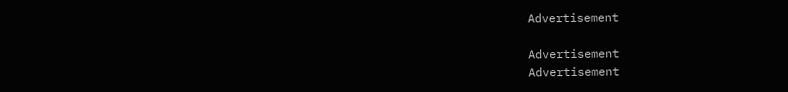Advertisement

Advertisement
Advertisement